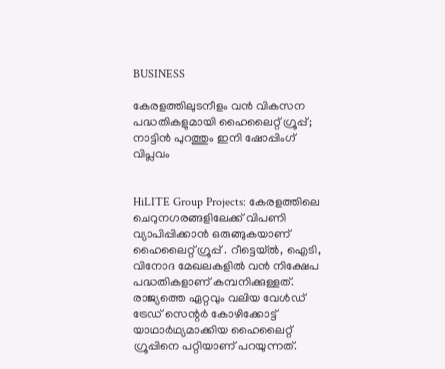BUSINESS

കേരളത്തിലുടനീളം വന്‍ വികസന പദ്ധതികളുമായി ഹൈലൈറ്റ് ഗ്രൂപ്പ്; നാട്ടിന്‍ പുറത്തും ഇനി ഷോപ്പിംഗ് വിപ്ലവം


HiLITE Group Projects: കേരളത്തിലെ ചെറുനഗരങ്ങളിലേക്ക് വിപണി വ്യാപിപ്പിക്കാന്‍ ഒരുങ്ങുകയാണ് ഹൈലൈറ്റ് ഗ്രൂപ്പ് . റീട്ടെയ്ല്‍, ഐടി, വിനോദ മേഖലകളില്‍ വന്‍ നിക്ഷേപ പദ്ധതികളാണ് കമ്പനിക്കുള്ളത്. രാജ്യത്തെ ഏറ്റവും വലിയ വേള്‍ഡ് ട്രേഡ് സെന്റര്‍ കോഴിക്കോട്ട് യാഥാര്‍ഥ്യമാക്കിയ ഹൈലൈറ്റ് ഗ്രൂപ്പിനെ പറ്റിയാണ് പറയുന്നത്.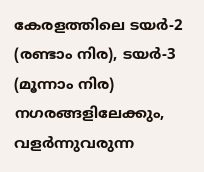കേരളത്തിലെ ടയര്‍-2 (രണ്ടാം നിര), ടയര്‍-3 (മൂന്നാം നിര) നഗരങ്ങളിലേക്കും, വളര്‍ന്നുവരുന്ന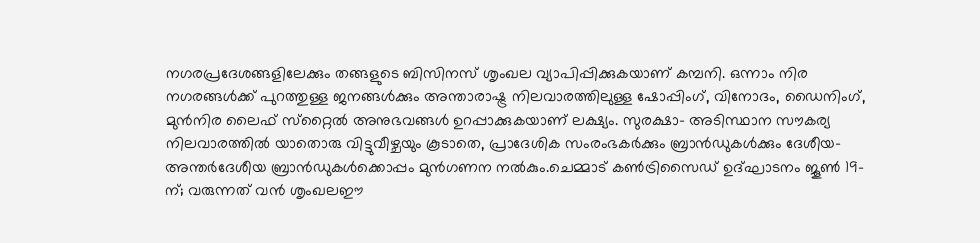നഗരപ്രദേശങ്ങളിലേക്കും തങ്ങളുടെ ബിസിനസ് ശൃംഖല വ്യാപിപ്പിക്കുകയാണ് കമ്പനി. ഒന്നാം നിര നഗരങ്ങള്‍ക്ക് പുറത്തുള്ള ജനങ്ങള്‍ക്കും അന്താരാഷ്ട്ര നിലവാരത്തിലുള്ള ഷോപ്പിംഗ്, വിനോദം, ഡൈനിംഗ്, മുന്‍നിര ലൈഫ് സ്‌റ്റൈല്‍ അനുഭവങ്ങള്‍ ഉറപ്പാക്കുകയാണ് ലക്ഷ്യം. സുരക്ഷാ- അടിസ്ഥാന സൗകര്യ നിലവാരത്തില്‍ യാതൊരു വിട്ടുവീഴ്ചയും കൂടാതെ, പ്രാദേശിക സംരംഭകര്‍ക്കും ബ്രാന്‍ഡുകള്‍ക്കും ദേശീയ- അന്തര്‍ദേശീയ ബ്രാന്‍ഡുകള്‍ക്കൊപ്പം മുന്‍ഗണന നല്‍കും.ചെമ്മാട് കണ്‍ട്രിസൈഡ് ഉദ്ഘാടനം ജൂണ്‍ 19-ന്; വരുന്നത് വന്‍ ശൃംഖലഈ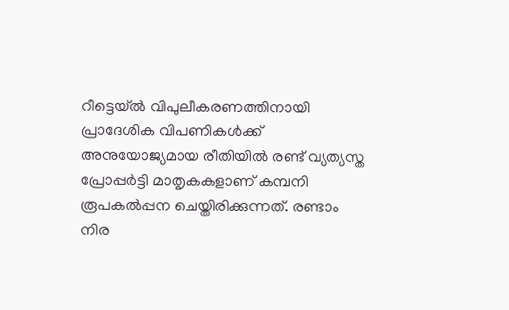റീട്ടെയ്ല്‍ വിപുലീകരണത്തിനായി പ്രാദേശിക വിപണികള്‍ക്ക് അനുയോജ്യമായ രീതിയില്‍ രണ്ട് വ്യത്യസ്ത പ്രോപ്പര്‍ട്ടി മാതൃകകളാണ് കമ്പനി രൂപകല്‍പ്പന ചെയ്തിരിക്കുന്നത്. രണ്ടാം നിര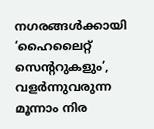നഗരങ്ങള്‍ക്കായി ‘ഹൈലൈറ്റ് സെന്ററുകളും’, വളര്‍ന്നുവരുന്ന മൂന്നാം നിര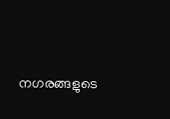നഗരങ്ങളുടെ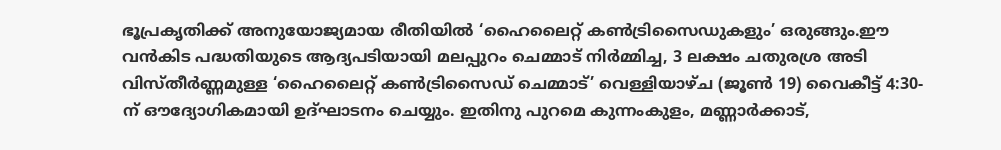ഭൂപ്രകൃതിക്ക് അനുയോജ്യമായ രീതിയില്‍ ‘ഹൈലൈറ്റ് കണ്‍ട്രിസൈഡുകളും’ ഒരുങ്ങും.ഈ വന്‍കിട പദ്ധതിയുടെ ആദ്യപടിയായി മലപ്പുറം ചെമ്മാട് നിര്‍മ്മിച്ച, 3 ലക്ഷം ചതുരശ്ര അടി വിസ്തീര്‍ണ്ണമുള്ള ‘ഹൈലൈറ്റ് കണ്‍ട്രിസൈഡ് ചെമ്മാട്’ വെള്ളിയാഴ്ച (ജൂണ്‍ 19) വൈകീട്ട് 4:30-ന് ഔദ്യോഗികമായി ഉദ്ഘാടനം ചെയ്യും. ഇതിനു പുറമെ കുന്നംകുളം, മണ്ണാര്‍ക്കാട്,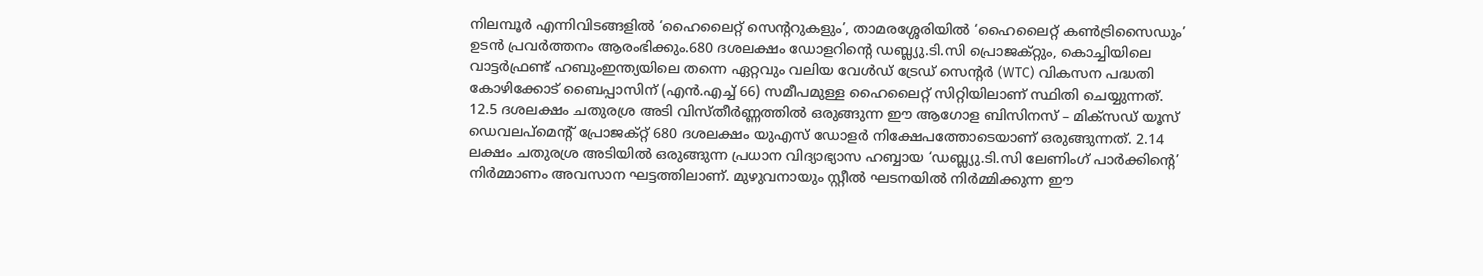നിലമ്പൂര്‍ എന്നിവിടങ്ങളില്‍ ‘ഹൈലൈറ്റ് സെന്ററുകളും’, താമരശ്ശേരിയില്‍ ‘ഹൈലൈറ്റ് കണ്‍ട്രിസൈഡും’ ഉടന്‍ പ്രവര്‍ത്തനം ആരംഭിക്കും.680 ദശലക്ഷം ഡോളറിന്റെ ഡബ്ല്യു.ടി.സി പ്രൊജക്റ്റും, കൊച്ചിയിലെ വാട്ടര്‍ഫ്രണ്ട് ഹബുംഇന്ത്യയിലെ തന്നെ ഏറ്റവും വലിയ വേള്‍ഡ് ട്രേഡ് സെന്റര്‍ (WTC) വികസന പദ്ധതി കോഴിക്കോട് ബൈപ്പാസിന് (എന്‍.എച്ച് 66) സമീപമുള്ള ഹൈലൈറ്റ് സിറ്റിയിലാണ് സ്ഥിതി ചെയ്യുന്നത്. 12.5 ദശലക്ഷം ചതുരശ്ര അടി വിസ്തീര്‍ണ്ണത്തില്‍ ഒരുങ്ങുന്ന ഈ ആഗോള ബിസിനസ് – മിക്‌സഡ് യൂസ് ഡെവലപ്മെന്റ് പ്രോജക്റ്റ് 680 ദശലക്ഷം യുഎസ് ഡോളര്‍ നിക്ഷേപത്തോടെയാണ് ഒരുങ്ങുന്നത്. 2.14 ലക്ഷം ചതുരശ്ര അടിയില്‍ ഒരുങ്ങുന്ന പ്രധാന വിദ്യാഭ്യാസ ഹബ്ബായ ‘ഡബ്ല്യു.ടി.സി ലേണിംഗ് പാര്‍ക്കിന്റെ’ നിര്‍മ്മാണം അവസാന ഘട്ടത്തിലാണ്. മുഴുവനായും സ്റ്റീല്‍ ഘടനയില്‍ നിര്‍മ്മിക്കുന്ന ഈ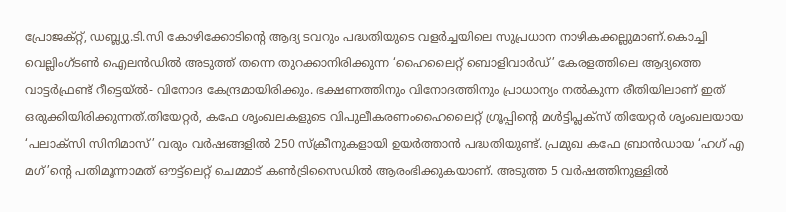പ്രോജക്റ്റ്, ഡബ്ല്യു.ടി.സി കോഴിക്കോടിന്റെ ആദ്യ ടവറും പദ്ധതിയുടെ വളര്‍ച്ചയിലെ സുപ്രധാന നാഴികക്കല്ലുമാണ്.കൊച്ചി വെല്ലിംഗ്ടണ്‍ ഐലന്‍ഡില്‍ അടുത്ത് തന്നെ തുറക്കാനിരിക്കുന്ന ‘ഹൈലൈറ്റ് ബൊളിവാര്‍ഡ്’ കേരളത്തിലെ ആദ്യത്തെ വാട്ടര്‍ഫ്രണ്ട് റീട്ടെയ്ല്‍- വിനോദ കേന്ദ്രമായിരിക്കും. ഭക്ഷണത്തിനും വിനോദത്തിനും പ്രാധാന്യം നല്‍കുന്ന രീതിയിലാണ് ഇത് ഒരുക്കിയിരിക്കുന്നത്.തിയേറ്റര്‍, കഫേ ശൃംഖലകളുടെ വിപുലീകരണംഹൈലൈറ്റ് ഗ്രൂപ്പിന്റെ മള്‍ട്ടിപ്ലക്‌സ് തിയേറ്റര്‍ ശൃംഖലയായ ‘പലാക്‌സി സിനിമാസ്’ വരും വര്‍ഷങ്ങളില്‍ 250 സ്‌ക്രീനുകളായി ഉയര്‍ത്താന്‍ പദ്ധതിയുണ്ട്. പ്രമുഖ കഫേ ബ്രാന്‍ഡായ ‘ഹഗ് എ മഗ്’ന്റെ പതിമൂന്നാമത് ഔട്ട്ലെറ്റ് ചെമ്മാട് കണ്‍ട്രിസൈഡില്‍ ആരംഭിക്കുകയാണ്. അടുത്ത 5 വര്‍ഷത്തിനുള്ളില്‍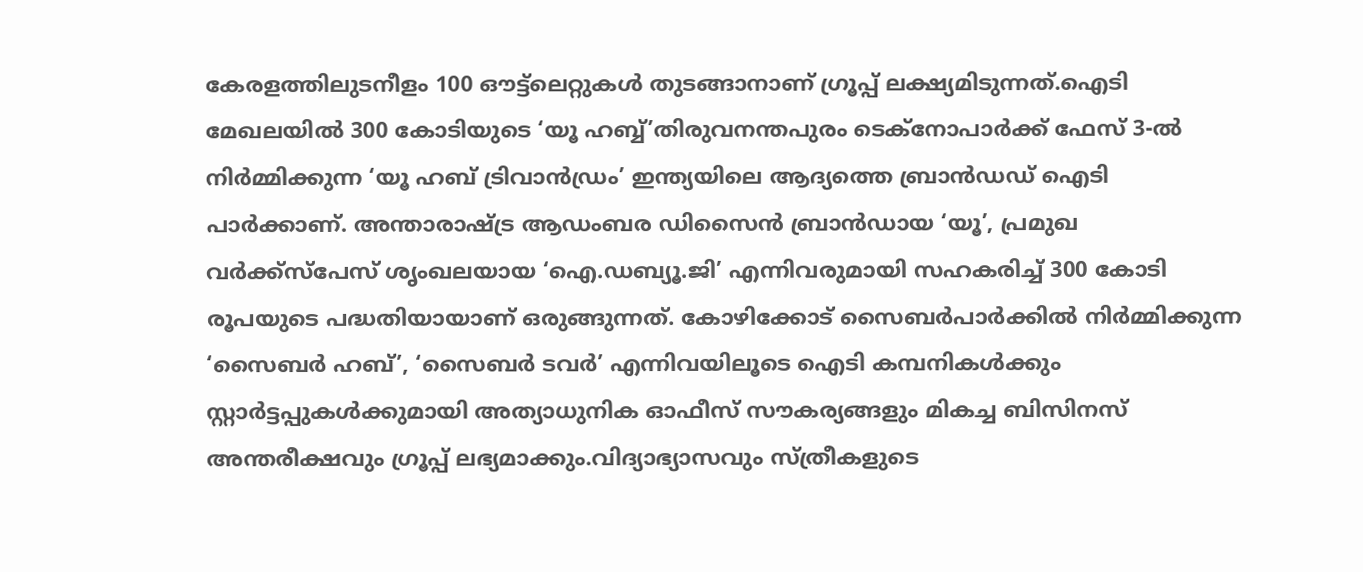കേരളത്തിലുടനീളം 100 ഔട്ട്ലെറ്റുകള്‍ തുടങ്ങാനാണ് ഗ്രൂപ്പ് ലക്ഷ്യമിടുന്നത്.ഐടി മേഖലയില്‍ 300 കോടിയുടെ ‘യൂ ഹബ്ബ്’തിരുവനന്തപുരം ടെക്‌നോപാര്‍ക്ക് ഫേസ് 3-ല്‍ നിര്‍മ്മിക്കുന്ന ‘യൂ ഹബ് ട്രിവാന്‍ഡ്രം’ ഇന്ത്യയിലെ ആദ്യത്തെ ബ്രാന്‍ഡഡ് ഐടി പാര്‍ക്കാണ്. അന്താരാഷ്ട്ര ആഡംബര ഡിസൈന്‍ ബ്രാന്‍ഡായ ‘യൂ’, പ്രമുഖ വര്‍ക്ക്സ്പേസ് ശൃംഖലയായ ‘ഐ.ഡബ്യൂ.ജി’ എന്നിവരുമായി സഹകരിച്ച് 300 കോടി രൂപയുടെ പദ്ധതിയായാണ് ഒരുങ്ങുന്നത്. കോഴിക്കോട് സൈബര്‍പാര്‍ക്കില്‍ നിര്‍മ്മിക്കുന്ന ‘സൈബര്‍ ഹബ്’, ‘സൈബര്‍ ടവര്‍’ എന്നിവയിലൂടെ ഐടി കമ്പനികള്‍ക്കും സ്റ്റാര്‍ട്ടപ്പുകള്‍ക്കുമായി അത്യാധുനിക ഓഫീസ് സൗകര്യങ്ങളും മികച്ച ബിസിനസ് അന്തരീക്ഷവും ഗ്രൂപ്പ് ലഭ്യമാക്കും.വിദ്യാഭ്യാസവും സ്ത്രീകളുടെ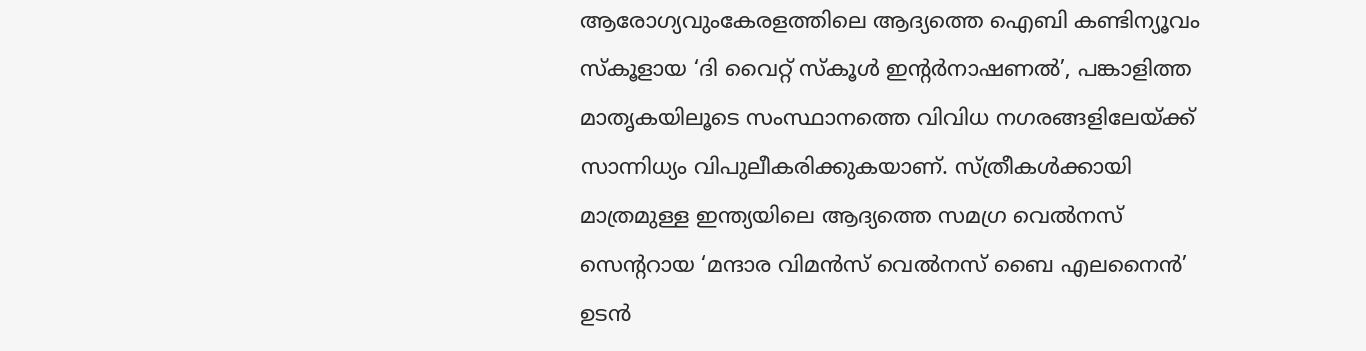ആരോഗ്യവുംകേരളത്തിലെ ആദ്യത്തെ ഐബി കണ്ടിന്യൂവം സ്‌കൂളായ ‘ദി വൈറ്റ് സ്‌കൂള്‍ ഇന്റര്‍നാഷണല്‍’, പങ്കാളിത്ത മാതൃകയിലൂടെ സംസ്ഥാനത്തെ വിവിധ നഗരങ്ങളിലേയ്ക്ക് സാന്നിധ്യം വിപുലീകരിക്കുകയാണ്. സ്ത്രീകള്‍ക്കായി മാത്രമുള്ള ഇന്ത്യയിലെ ആദ്യത്തെ സമഗ്ര വെല്‍നസ് സെന്ററായ ‘മന്ദാര വിമന്‍സ് വെല്‍നസ് ബൈ എലനൈന്‍’ ഉടന്‍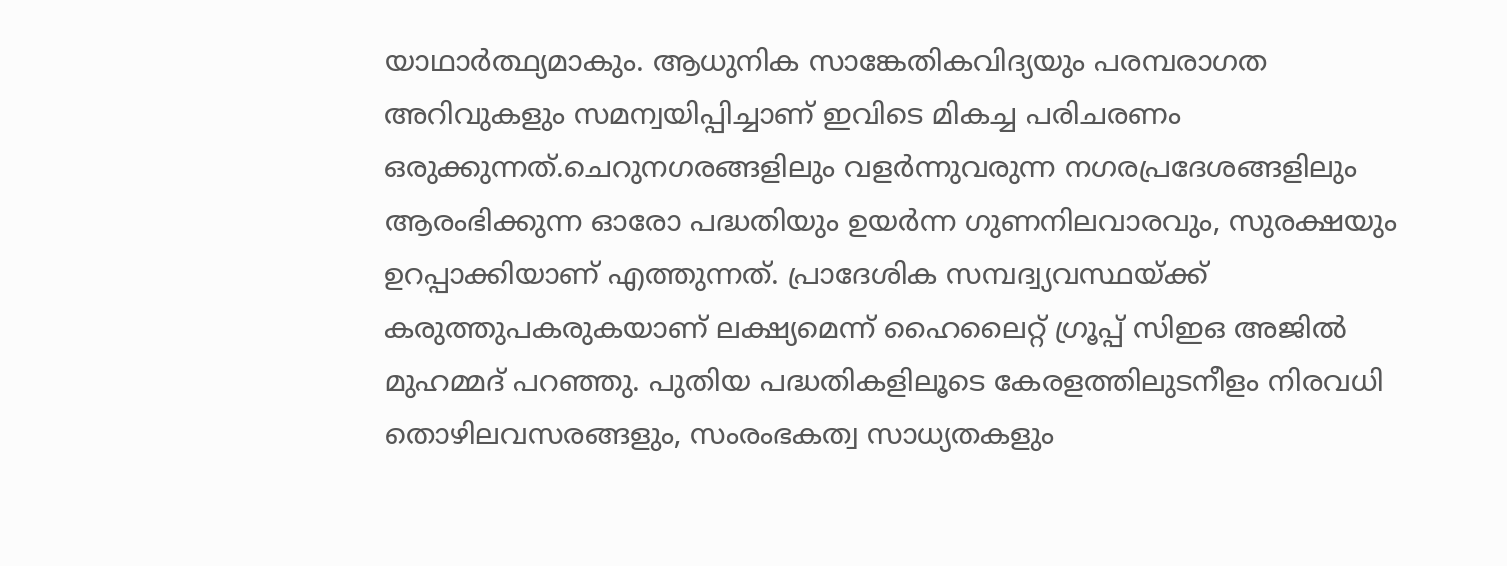യാഥാര്‍ത്ഥ്യമാകും. ആധുനിക സാങ്കേതികവിദ്യയും പരമ്പരാഗത അറിവുകളും സമന്വയിപ്പിച്ചാണ് ഇവിടെ മികച്ച പരിചരണം ഒരുക്കുന്നത്.ചെറുനഗരങ്ങളിലും വളര്‍ന്നുവരുന്ന നഗരപ്രദേശങ്ങളിലും ആരംഭിക്കുന്ന ഓരോ പദ്ധതിയും ഉയര്‍ന്ന ഗുണനിലവാരവും, സുരക്ഷയും ഉറപ്പാക്കിയാണ് എത്തുന്നത്. പ്രാദേശിക സമ്പദ്വ്യവസ്ഥയ്ക്ക് കരുത്തുപകരുകയാണ് ലക്ഷ്യമെന്ന് ഹൈലൈറ്റ് ഗ്രൂപ്പ് സിഇഒ അജില്‍ മുഹമ്മദ് പറഞ്ഞു. പുതിയ പദ്ധതികളിലൂടെ കേരളത്തിലുടനീളം നിരവധി തൊഴിലവസരങ്ങളും, സംരംഭകത്വ സാധ്യതകളും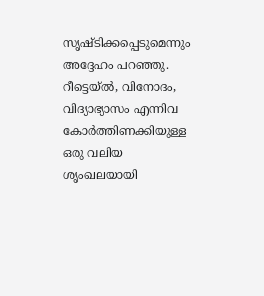സൃഷ്ടിക്കപ്പെടുമെന്നും അദ്ദേഹം പറഞ്ഞു. റീട്ടെയ്ല്‍, വിനോദം, വിദ്യാഭ്യാസം എന്നിവ കോര്‍ത്തിണക്കിയുള്ള ഒരു വലിയ ശൃംഖലയായി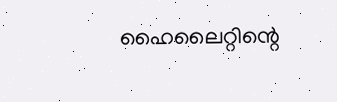ഹൈലൈറ്റിന്റെ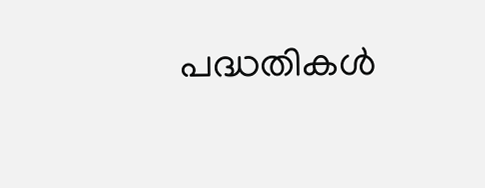പദ്ധതികള്‍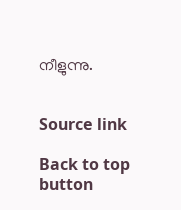നീളുന്നു.


Source link

Back to top button